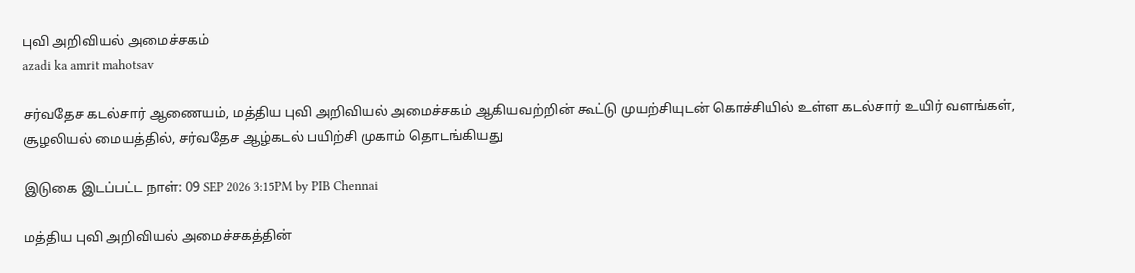புவி அறிவியல் அமைச்சகம்
azadi ka amrit mahotsav

சர்வதேச கடல்சார் ஆணையம், மத்திய புவி அறிவியல் அமைச்சகம் ஆகியவற்றின் கூட்டு முயற்சியுடன் கொச்சியில் உள்ள கடல்சார் உயிர் வளங்கள், சூழலியல் மையத்தில், சர்வதேச ஆழ்கடல் பயிற்சி முகாம் தொடங்கியது

இடுகை இடப்பட்ட நாள்: 09 SEP 2026 3:15PM by PIB Chennai

மத்திய புவி அறிவியல் அமைச்சகத்தின்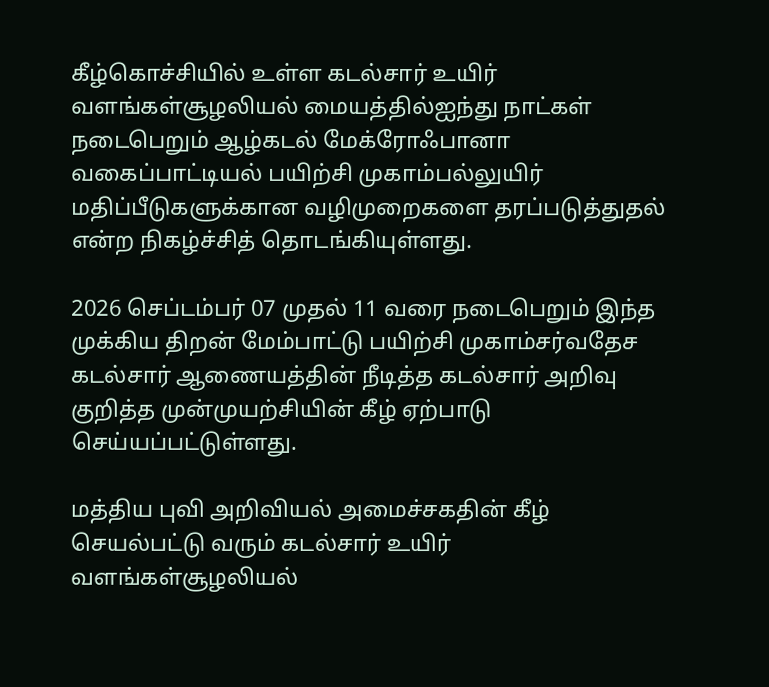கீழ்கொச்சியில் உள்ள கடல்சார் உயிர்  வளங்கள்சூழலியல் மையத்தில்ஐந்து நாட்கள் நடைபெறும் ஆழ்கடல் மேக்ரோஃபானா வகைப்பாட்டியல் பயிற்சி முகாம்பல்லுயிர் மதிப்பீடுகளுக்கான வழிமுறைகளை தரப்படுத்துதல் என்ற நிகழ்ச்சித் தொடங்கியுள்ளது.

2026 செப்டம்பர் 07 முதல் 11 வரை நடைபெறும் இந்த முக்கிய திறன் மேம்பாட்டு பயிற்சி முகாம்சர்வதேச கடல்சார் ஆணையத்தின் நீடித்த கடல்சார் அறிவு குறித்த முன்முயற்சியின் கீழ் ஏற்பாடு செய்யப்பட்டுள்ளது.

மத்திய புவி அறிவியல் அமைச்சகதின் கீழ் செயல்பட்டு வரும் கடல்சார் உயிர் வளங்கள்சூழலியல்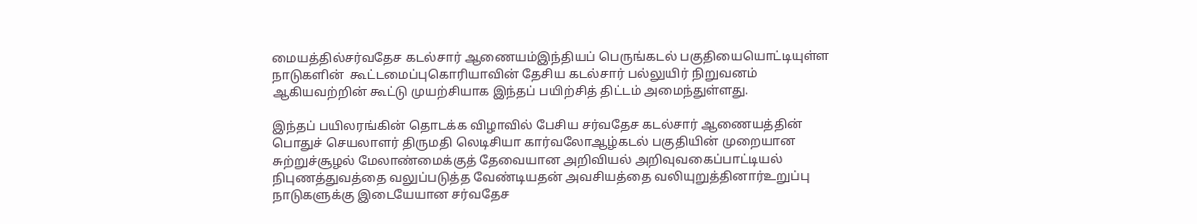மையத்தில்சர்வதேச கடல்சார் ஆணையம்இந்தியப் பெருங்கடல் பகுதியையொட்டியுள்ள நாடுகளின்  கூட்டமைப்புகொரியாவின் தேசிய கடல்சார் பல்லுயிர் நிறுவனம் ஆகியவற்றின் கூட்டு முயற்சியாக இந்தப் பயிற்சித் திட்டம் அமைந்துள்ளது.

இந்தப் பயிலரங்கின் தொடக்க விழாவில் பேசிய சர்வதேச கடல்சார் ஆணையத்தின் பொதுச் செயலாளர் திருமதி லெடிசியா கார்வலோஆழ்கடல் பகுதியின் முறையான சுற்றுச்சூழல் மேலாண்மைக்குத் தேவையான அறிவியல் அறிவுவகைப்பாட்டியல் நிபுணத்துவத்தை வலுப்படுத்த வேண்டியதன் அவசியத்தை வலியுறுத்தினார்உறுப்பு நாடுகளுக்கு இடையேயான சர்வதேச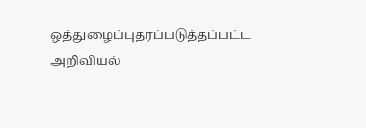ஒத்துழைப்புதரப்படுத்தப்பட்ட அறிவியல்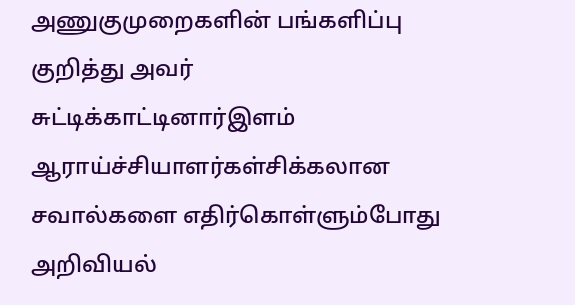அணுகுமுறைகளின் பங்களிப்பு குறித்து அவர் சுட்டிக்காட்டினார்இளம் ஆராய்ச்சியாளர்கள்சிக்கலான சவால்களை எதிர்கொள்ளும்போது அறிவியல்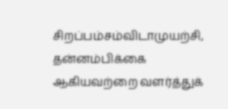சிறப்பம்சம்விடாமுயற்சி,  தன்னம்பிக்கை ஆகியவற்றை வளர்த்துக்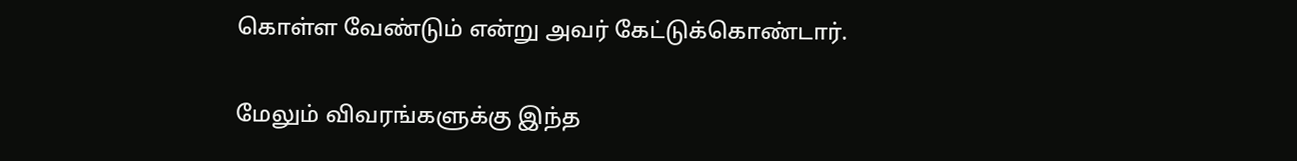கொள்ள வேண்டும் என்று அவர் கேட்டுக்கொண்டார்.

மேலும் விவரங்களுக்கு இந்த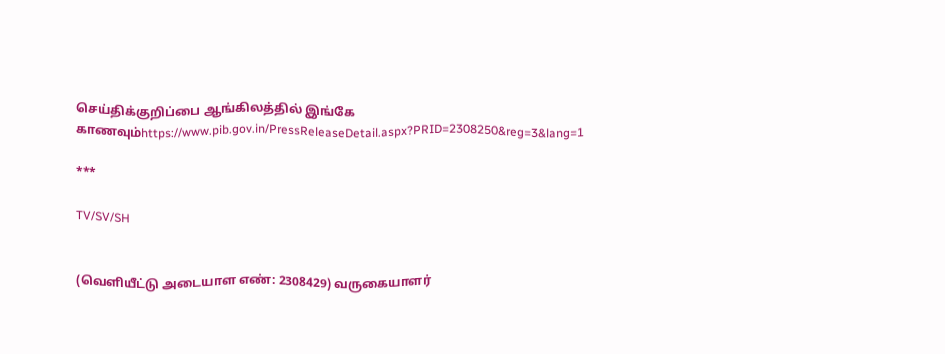செய்திக்குறிப்பை ஆங்கிலத்தில் இங்கே காணவும்https://www.pib.gov.in/PressReleaseDetail.aspx?PRID=2308250&reg=3&lang=1

***

TV/SV/SH


(வெளியீட்டு அடையாள எண்: 2308429) வருகையாளர்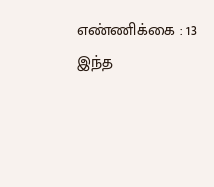எண்ணிக்கை : 13
இந்த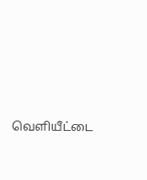வெளியீட்டை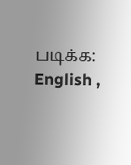படிக்க: English ,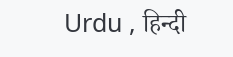Urdu , हिन्दी